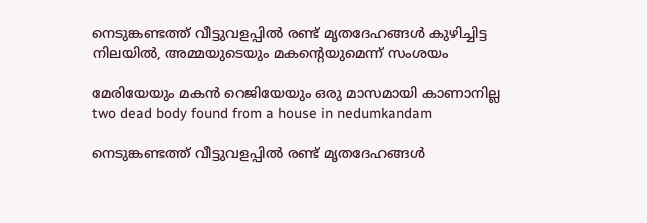നെടുങ്കണ്ടത്ത് വീട്ടുവളപ്പിൽ രണ്ട് മൃതദേഹങ്ങൾ കുഴിച്ചിട്ട നിലയിൽ, അമ്മയുടെയും മകന്‍റെയുമെന്ന് സംശയം

മേരിയേയും മകൻ റെജിയേയും ഒരു മാസമായി കാണാനില്ല
two dead body found from a house in nedumkandam

നെടുങ്കണ്ടത്ത് വീട്ടുവളപ്പിൽ രണ്ട് മൃതദേഹങ്ങൾ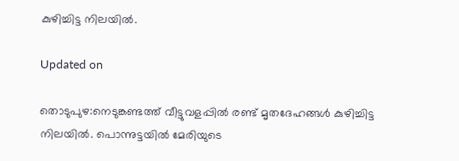കുഴിച്ചിട്ട നിലയിൽ.

Updated on

തൊടുപുഴ:നെടുങ്കണ്ടത്ത് വീട്ടുവളപ്പിൽ രണ്ട് മൃതദേഹങ്ങൾ കുഴിച്ചിട്ട നിലയിൽ. പൊന്നുട്ടയിൽ മേരിയുടെ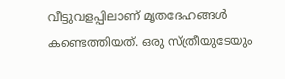വീട്ടുവളപ്പിലാണ് മൃതദേഹങ്ങൾ കണ്ടെത്തിയത്. ഒരു സ്ത്രീയുടേയും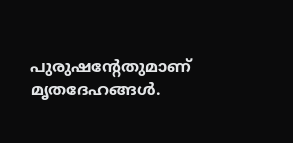പുരുഷന്‍റേതുമാണ് മൃതദേഹങ്ങൾ.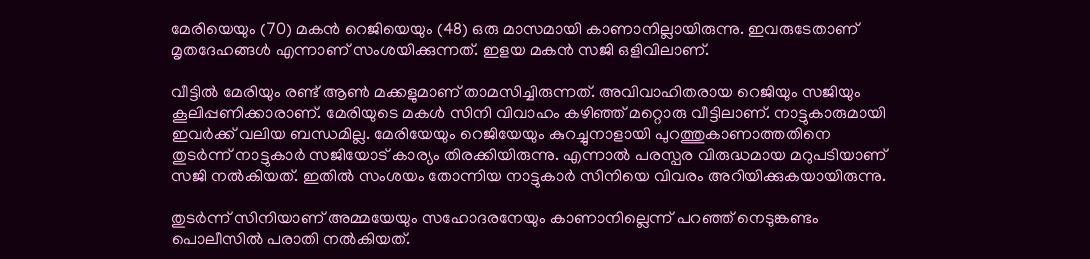മേരിയെയും (70) മകൻ റെജിയെയും (48) ഒരു മാസമായി കാണാനില്ലായിരുന്നു. ഇവരുടേതാണ് മൃതദേഹങ്ങൾ എന്നാണ് സംശയിക്കുന്നത്. ഇളയ മകൻ സജി ഒളിവിലാണ്.

വീട്ടിൽ മേരിയും രണ്ട് ആൺ മക്കളുമാണ് താമസിച്ചിരുന്നത്. അവിവാഹിതരായ റെജിയും സജിയും കൂലിപ്പണിക്കാരാണ്. മേരിയുടെ മകൾ സിനി വിവാഹം കഴിഞ്ഞ് മറ്റൊരു വീട്ടിലാണ്. നാട്ടുകാരുമായി ഇവർക്ക് വലിയ ബന്ധമില്ല. മേരിയേയും റെജിയേയും കുറച്ചുനാളായി പുറത്തുകാണാത്തതിനെ തുടർന്ന് നാട്ടുകാർ സജിയോട് കാര്യം തിരക്കിയിരുന്നു. എന്നാൽ പരസ്പര വിരുദ്ധമായ മറുപടിയാണ് സജി നൽകിയത്. ഇതിൽ സംശയം തോന്നിയ നാട്ടുകാർ സിനിയെ വിവരം അറിയിക്കുകയായിരുന്നു.

തുടർന്ന് സിനിയാണ് അമ്മയേയും സഹോദരനേയും കാണാനില്ലെന്ന് പറഞ്ഞ് നെടുങ്കണ്ടം പൊലീസിൽ പരാതി നൽകിയത്.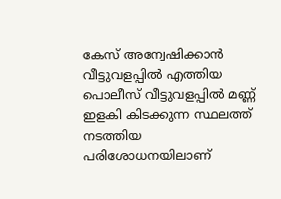കേസ് അന്വേഷിക്കാൻ വീട്ടുവളപ്പിൽ എത്തിയ പൊലീസ് വീട്ടുവളപ്പിൽ മണ്ണ് ഇളകി കിടക്കുന്ന സ്ഥലത്ത് നടത്തിയ പരിശോധനയിലാണ്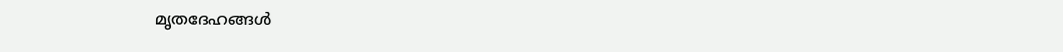മൃതദേഹങ്ങൾ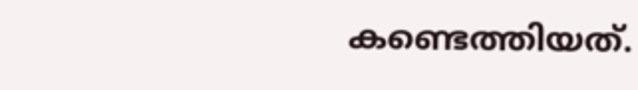കണ്ടെത്തിയത്.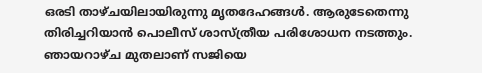ഒരടി താഴ്ചയിലായിരുന്നു മൃതദേഹങ്ങൾ. ആരുടേതെന്നു തിരിച്ചറിയാൻ പൊലീസ് ശാസ്ത്രീയ പരിശോധന നടത്തും. ഞായറാഴ്ച മുതലാണ് സജിയെ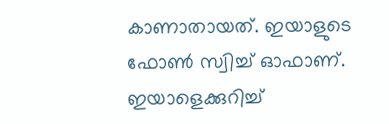കാണാതായത്. ഇയാളുടെ ഫോൺ സ്വിച്ച് ഓഫാണ്. ഇയാളെക്കുറിച്ച്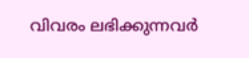വിവരം ലഭിക്കുന്നവർ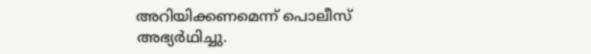അറിയിക്കണമെന്ന് പൊലീസ് അഭ്യർഥിച്ചു.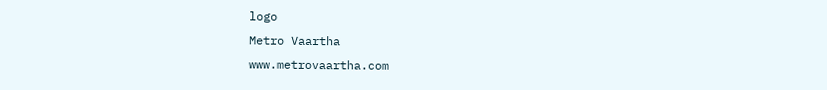logo
Metro Vaartha
www.metrovaartha.com